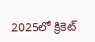2025లో క్రికెట్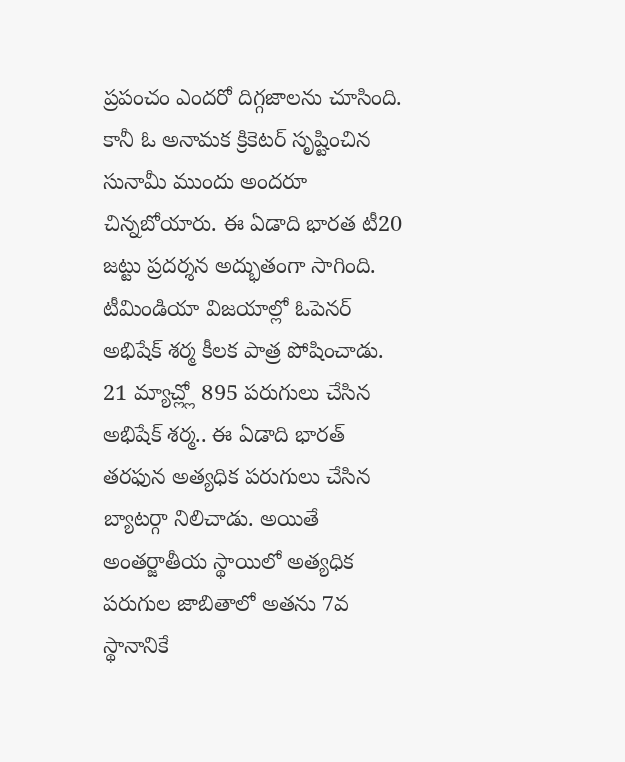ప్రపంచం ఎందరో దిగ్గజాలను చూసింది. కానీ ఓ అనామక క్రికెటర్ సృష్టించిన సునామీ ముందు అందరూ చిన్నబోయారు. ఈ ఏడాది భారత టీ20 జట్టు ప్రదర్శన అద్భుతంగా సాగింది. టీమిండియా విజయాల్లో ఓపెనర్ అభిషేక్ శర్మ కీలక పాత్ర పోషించాడు. 21 మ్యాచ్ల్లో 895 పరుగులు చేసిన అభిషేక్ శర్మ.. ఈ ఏడాది భారత్ తరఫున అత్యధిక పరుగులు చేసిన బ్యాటర్గా నిలిచాడు. అయితే అంతర్జాతీయ స్థాయిలో అత్యధిక పరుగుల జాబితాలో అతను 7వ స్థానానికే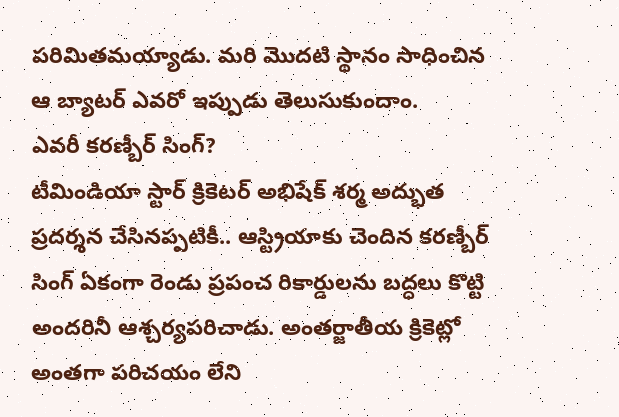పరిమితమయ్యాడు. మరి మొదటి స్థానం సాధించిన ఆ బ్యాటర్ ఎవరో ఇప్పుడు తెలుసుకుందాం.
ఎవరీ కరణ్బీర్ సింగ్?
టీమిండియా స్టార్ క్రికెటర్ అభిషేక్ శర్మ అద్భుత ప్రదర్శన చేసినప్పటికీ.. ఆస్ట్రియాకు చెందిన కరణ్బీర్ సింగ్ ఏకంగా రెండు ప్రపంచ రికార్డులను బద్ధలు కొట్టి అందరినీ ఆశ్చర్యపరిచాడు. అంతర్జాతీయ క్రికెట్లో అంతగా పరిచయం లేని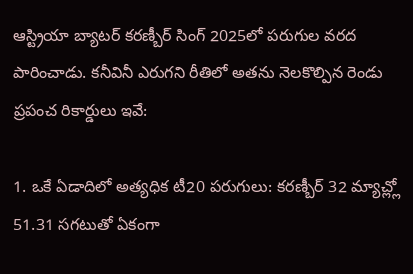ఆస్ట్రియా బ్యాటర్ కరణ్బీర్ సింగ్ 2025లో పరుగుల వరద పారించాడు. కనీవినీ ఎరుగని రీతిలో అతను నెలకొల్పిన రెండు ప్రపంచ రికార్డులు ఇవే:

1. ఒకే ఏడాదిలో అత్యధిక టీ20 పరుగులు: కరణ్బీర్ 32 మ్యాచ్ల్లో 51.31 సగటుతో ఏకంగా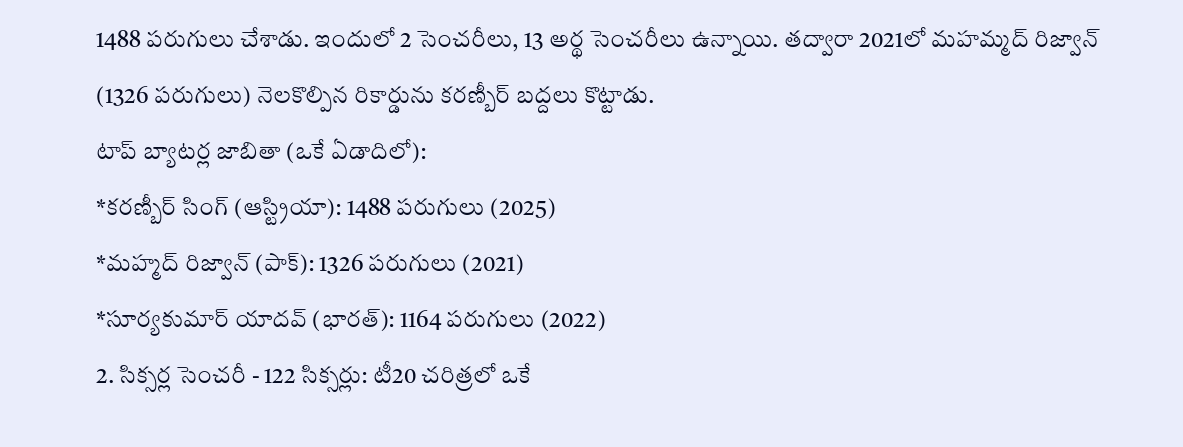1488 పరుగులు చేశాడు. ఇందులో 2 సెంచరీలు, 13 అర్థ సెంచరీలు ఉన్నాయి. తద్వారా 2021లో మహమ్మద్ రిజ్వాన్ (1326 పరుగులు) నెలకొల్పిన రికార్డును కరణ్బీర్ బద్దలు కొట్టాడు.
టాప్ బ్యాటర్ల జాబితా (ఒకే ఏడాదిలో):
*కరణ్బీర్ సింగ్ (ఆస్ట్రియా): 1488 పరుగులు (2025)
*మహ్మద్ రిజ్వాన్ (పాక్): 1326 పరుగులు (2021)
*సూర్యకుమార్ యాదవ్ (భారత్): 1164 పరుగులు (2022)
2. సిక్సర్ల సెంచరీ - 122 సిక్సర్లు: టీ20 చరిత్రలో ఒకే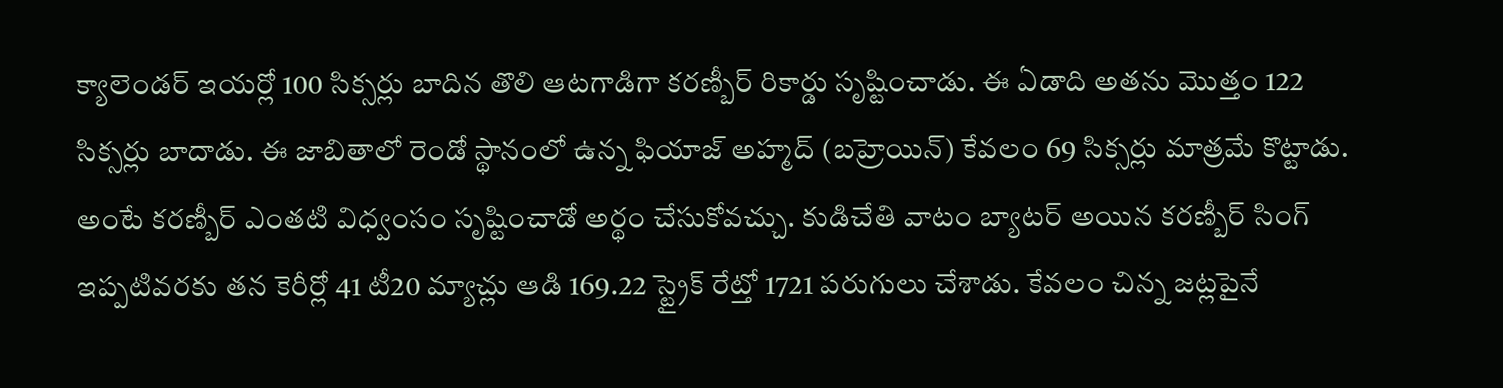క్యాలెండర్ ఇయర్లో 100 సిక్సర్లు బాదిన తొలి ఆటగాడిగా కరణ్బీర్ రికార్డు సృష్టించాడు. ఈ ఏడాది అతను మొత్తం 122 సిక్సర్లు బాదాడు. ఈ జాబితాలో రెండో స్థానంలో ఉన్న ఫియాజ్ అహ్మద్ (బహ్రెయిన్) కేవలం 69 సిక్సర్లు మాత్రమే కొట్టాడు. అంటే కరణ్బీర్ ఎంతటి విధ్వంసం సృష్టించాడో అర్థం చేసుకోవచ్చు. కుడిచేతి వాటం బ్యాటర్ అయిన కరణ్బీర్ సింగ్ ఇప్పటివరకు తన కెరీర్లో 41 టీ20 మ్యాచ్లు ఆడి 169.22 స్ట్రైక్ రేట్తో 1721 పరుగులు చేశాడు. కేవలం చిన్న జట్లపైనే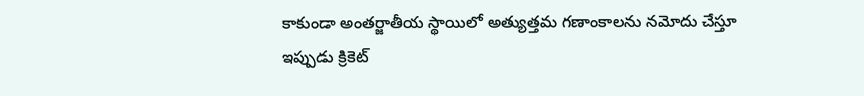కాకుండా అంతర్జాతీయ స్థాయిలో అత్యుత్తమ గణాంకాలను నమోదు చేస్తూ ఇప్పుడు క్రికెట్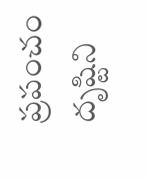ప్రపంచం దృష్టిని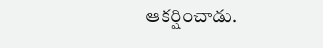ఆకర్షించాడు.